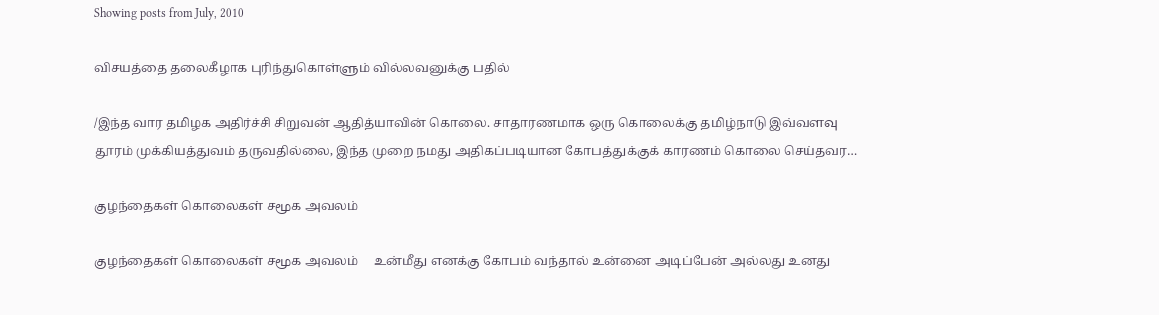Showing posts from July, 2010

விசயத்தை தலைகீழாக புரிந்துகொள்ளும் வில்லவனுக்கு பதில்

/இந்த வார தமிழக அதிர்ச்சி சிறுவன் ஆதித்யாவின் கொலை. சாதாரணமாக ஒரு கொலைக்கு தமிழ்நாடு இவ்வளவு தூரம் முக்கியத்துவம் தருவதில்லை, இந்த முறை நமது அதிகப்படியான கோபத்துக்குக் காரணம் கொலை செய்தவர…

குழந்தைகள் கொலைகள் சமூக அவலம்

குழந்தைகள் கொலைகள் சமூக அவலம்     உன்மீது எனக்கு கோபம் வந்தால் உன்னை அடிப்பேன் அல்லது உனது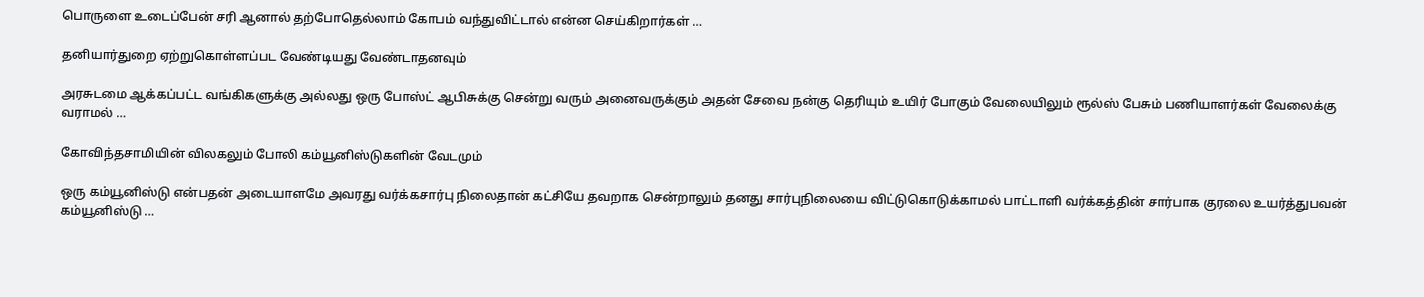பொருளை உடைப்பேன் சரி ஆனால் தற்போதெல்லாம் கோபம் வந்துவிட்டால் என்ன செய்கிறார்கள் …

தனியார்துறை ஏற்றுகொள்ளப்பட வேண்டியது வேண்டாதனவும்

அரசுடமை ஆக்கப்பட்ட வங்கிகளுக்கு அல்லது ஒரு போஸ்ட் ஆபிசுக்கு சென்று வரும் அனைவருக்கும் அதன் சேவை நன்கு தெரியும் உயிர் போகும் வேலையிலும் ரூல்ஸ் பேசும் பணியாளர்கள் வேலைக்கு வராமல் …

கோவிந்தசாமியின் விலகலும் போலி கம்யூனிஸ்டுகளின் வேடமும்

ஒரு கம்யூனிஸ்டு என்பதன் அடையாளமே அவரது வர்க்கசார்பு நிலைதான் கட்சியே தவறாக சென்றாலும் தனது சார்புநிலையை விட்டுகொடுக்காமல் பாட்டாளி வர்க்கத்தின் சார்பாக குரலை உயர்த்துபவன் கம்யூனிஸ்டு …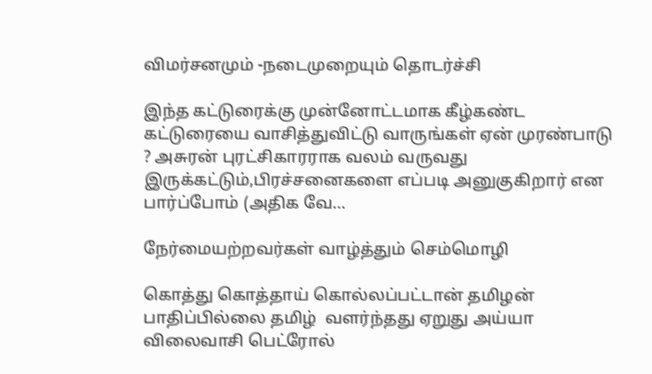விமர்சனமும் -நடைமுறையும் தொடர்ச்சி

இந்த கட்டுரைக்கு முன்னோட்டமாக கீழ்கண்ட கட்டுரையை வாசித்துவிட்டு வாருங்கள் ஏன் முரண்பாடு ? அசுரன் புரட்சிகாரராக வலம் வருவது இருக்கட்டும்,பிரச்சனைகளை எப்படி அனுகுகிறார் என பார்ப்போம் (அதிக வே…

நேர்மையற்றவர்கள் வாழ்த்தும் செம்மொழி

கொத்து கொத்தாய் கொல்லப்பட்டான் தமிழன் பாதிப்பில்லை தமிழ்  வளர்ந்தது ஏறுது அய்யா விலைவாசி பெட்ரோல்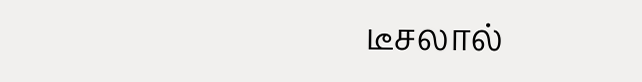டீசலால்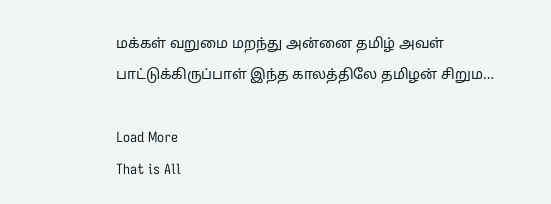மக்கள் வறுமை மறந்து அன்னை தமிழ் அவள் பாட்டுக்கிருப்பாள் இந்த காலத்திலே தமிழன் சிறும…

Load More
That is All